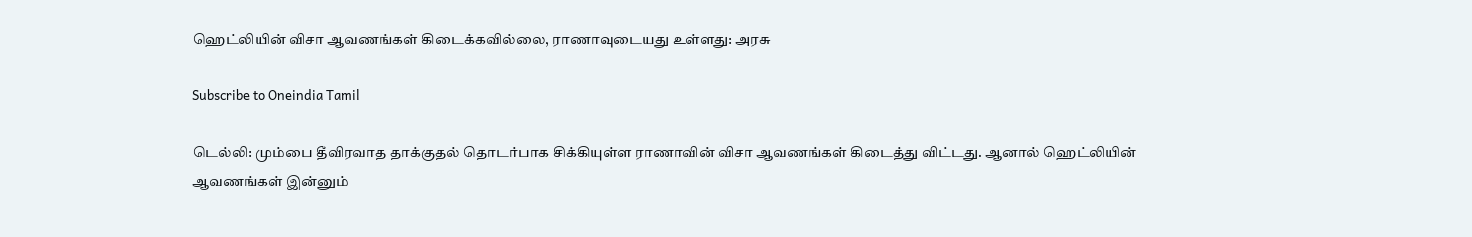ஹெட்லியின் விசா ஆவணங்கள் கிடைக்கவில்லை, ராணாவுடையது உள்ளது: அரசு

Subscribe to Oneindia Tamil

டெல்லி: மும்பை தீவிரவாத தாக்குதல் தொடர்பாக சிக்கியுள்ள ராணாவின் விசா ஆவணங்கள் கிடைத்து விட்டது. ஆனால் ஹெட்லியின் ஆவணங்கள் இன்னும்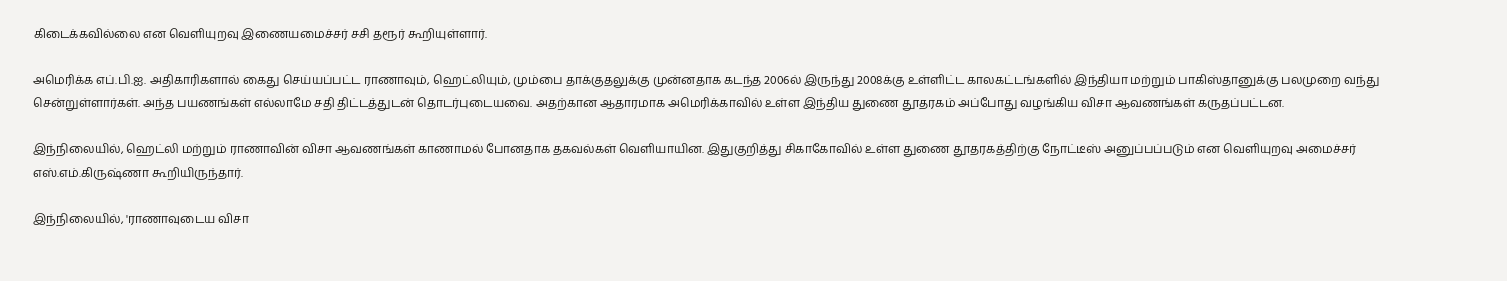கிடைக்கவில்லை என வெளியுறவு இணையமைச்சர் சசி தரூர் கூறியுள்ளார்.

அமெரிக்க எப்.பி.ஐ. அதிகாரிகளால் கைது செய்யப்பட்ட ராணாவும், ஹெட்லியும், மும்பை தாக்குதலுக்கு முன்னதாக கடந்த 2006ல் இருந்து 2008க்கு உள்ளிட்ட காலகட்டங்களில் இந்தியா மற்றும் பாகிஸ்தானுக்கு பலமுறை வந்து சென்றுள்ளார்கள். அந்த பயணங்கள் எல்லாமே சதி திட்டத்துடன் தொடர்புடையவை. அதற்கான ஆதாரமாக அமெரிக்காவில் உள்ள இந்திய துணை தூதரகம் அப்போது வழங்கிய விசா ஆவணங்கள் கருதப்பட்டன.

இந்நிலையில், ஹெட்லி மற்றும் ராணாவின் விசா ஆவணங்கள் காணாமல் போனதாக தகவல்கள் வெளியாயின. இதுகுறித்து சிகாகோவில் உள்ள துணை தூதரகத்திற்கு நோட்டீஸ் அனுப்பப்படும் என வெளியுறவு அமைச்சர் எஸ்.எம்.கிருஷ்ணா கூறியிருந்தார்.

இந்நிலையில், 'ராணாவுடைய விசா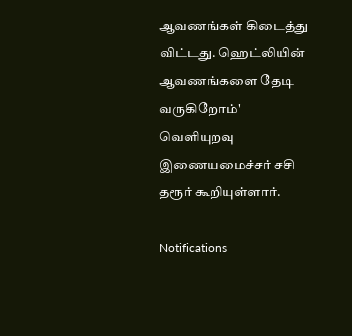ஆவணங்கள் கிடைத்து விட்டது. ஹெட்லியின் ஆவணங்களை தேடி வருகிறோம்' வெளியுறவு இணையமைச்சர் சசி தரூர் கூறியுள்ளார்.

Notifications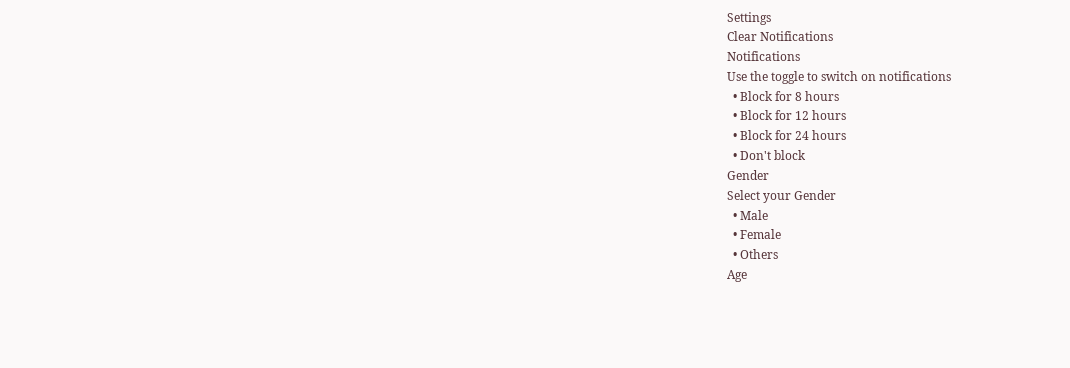Settings
Clear Notifications
Notifications
Use the toggle to switch on notifications
  • Block for 8 hours
  • Block for 12 hours
  • Block for 24 hours
  • Don't block
Gender
Select your Gender
  • Male
  • Female
  • Others
Age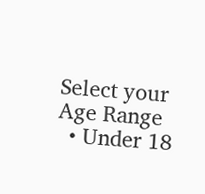Select your Age Range
  • Under 18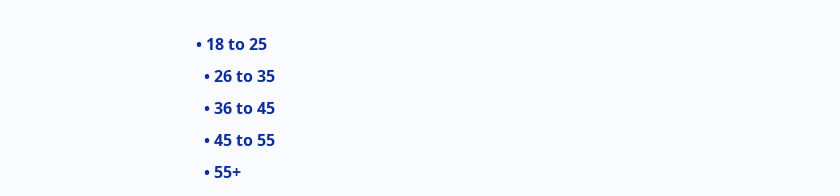• 18 to 25
  • 26 to 35
  • 36 to 45
  • 45 to 55
  • 55+